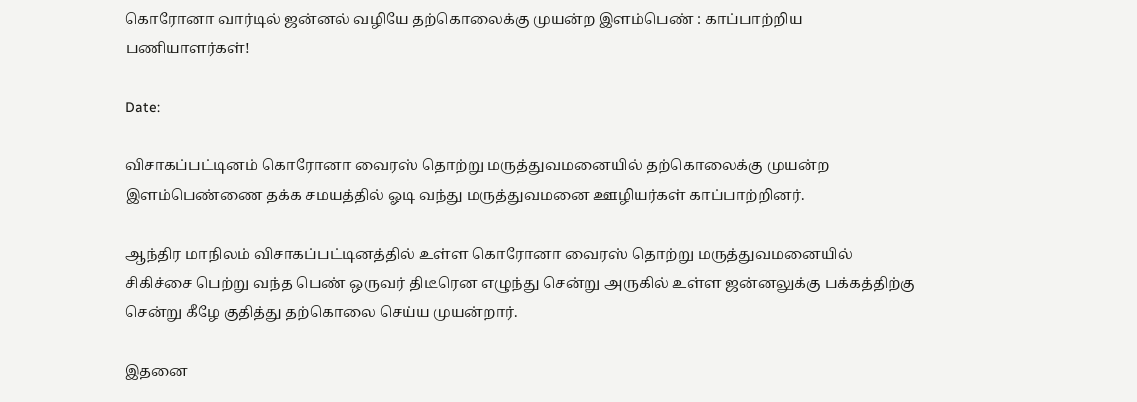கொரோனா வார்டில் ஜன்னல் வழியே தற்கொலைக்கு முயன்ற இளம்பெண் : காப்பாற்றிய பணியாளர்கள்!

Date:

விசாகப்பட்டினம் கொரோனா வைரஸ் தொற்று மருத்துவமனையில் தற்கொலைக்கு முயன்ற இளம்பெண்ணை தக்க சமயத்தில் ஓடி வந்து மருத்துவமனை ஊழியர்கள் காப்பாற்றினர்.

ஆந்திர மாநிலம் விசாகப்பட்டினத்தில் உள்ள கொரோனா வைரஸ் தொற்று மருத்துவமனையில் சிகிச்சை பெற்று வந்த பெண் ஒருவர் திடீரென எழுந்து சென்று அருகில் உள்ள ஜன்னலுக்கு பக்கத்திற்கு சென்று கீழே குதித்து தற்கொலை செய்ய முயன்றார்.

இதனை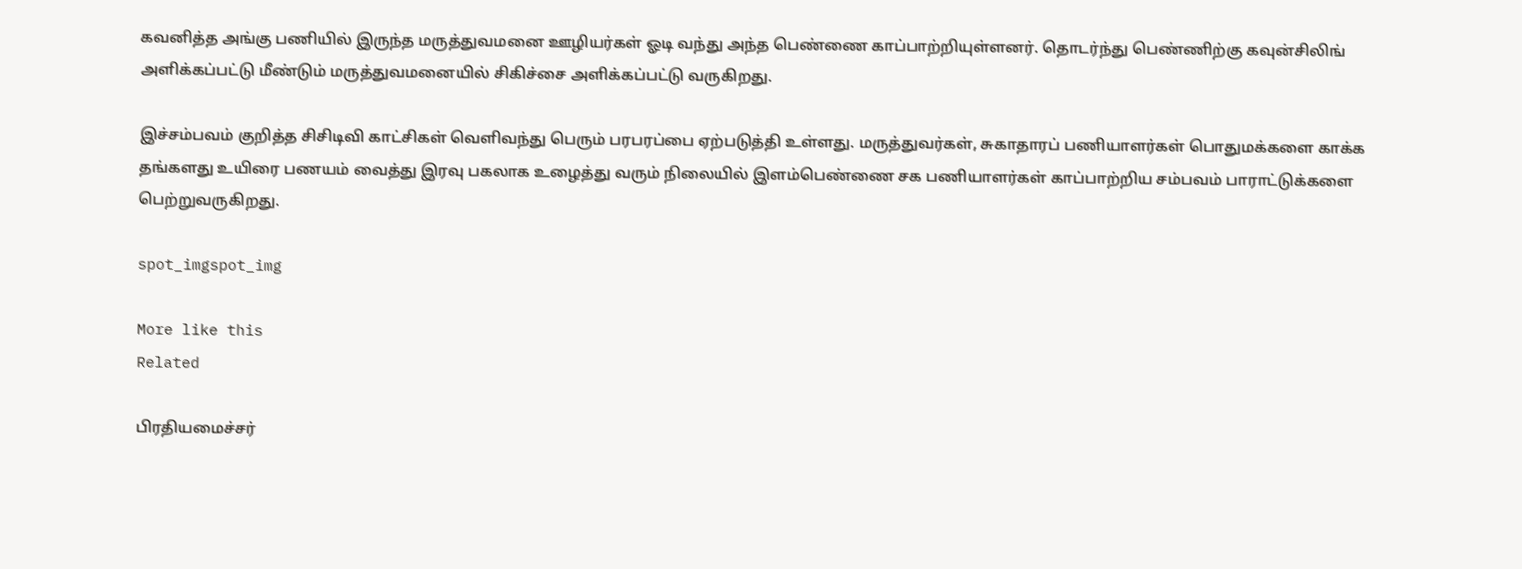கவனித்த அங்கு பணியில் இருந்த மருத்துவமனை ஊழியர்கள் ஓடி வந்து அந்த பெண்ணை காப்பாற்றியுள்ளனர். தொடர்ந்து பெண்ணிற்கு கவுன்சிலிங் அளிக்கப்பட்டு மீண்டும் மருத்துவமனையில் சிகிச்சை அளிக்கப்பட்டு வருகிறது.

இச்சம்பவம் குறித்த சிசிடிவி காட்சிகள் வெளிவந்து பெரும் பரபரப்பை ஏற்படுத்தி உள்ளது. மருத்துவர்கள், சுகாதாரப் பணியாளர்கள் பொதுமக்களை காக்க தங்களது உயிரை பணயம் வைத்து இரவு பகலாக உழைத்து வரும் நிலையில் இளம்பெண்ணை சக பணியாளர்கள் காப்பாற்றிய சம்பவம் பாராட்டுக்களை பெற்றுவருகிறது.

spot_imgspot_img

More like this
Related

பிரதியமைச்சர்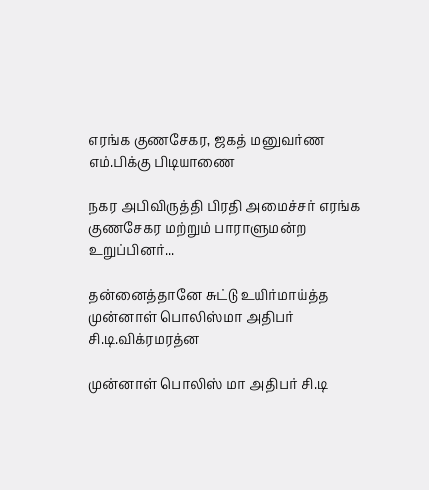எரங்க குணசேகர, ஜகத் மனுவர்ண எம்.பிக்கு பிடியாணை

நகர அபிவிருத்தி பிரதி அமைச்சர் எரங்க குணசேகர மற்றும் பாராளுமன்ற உறுப்பினர்...

தன்னைத்தானே சுட்டு உயிர்மாய்த்த முன்னாள் பொலிஸ்மா அதிபர் சி.டி.விக்ரமரத்ன

முன்னாள் பொலிஸ் மா அதிபர் சி.டி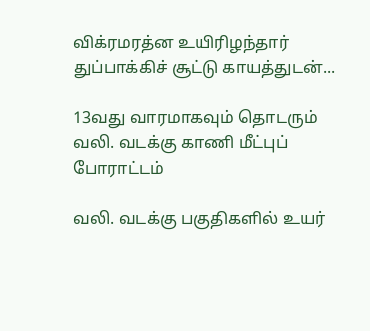விக்ரமரத்ன உயிரிழந்தார் துப்பாக்கிச் சூட்டு காயத்துடன்...

13வது வாரமாகவும் தொடரும் வலி. வடக்கு காணி மீட்புப் போராட்டம்

வலி. வடக்கு பகுதிகளில் உயர்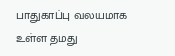பாதுகாப்பு வலயமாக உள்ள தமது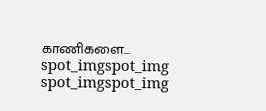காணிகளை...
spot_imgspot_img
spot_imgspot_img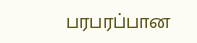பரபரப்பான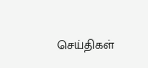செய்திகள்